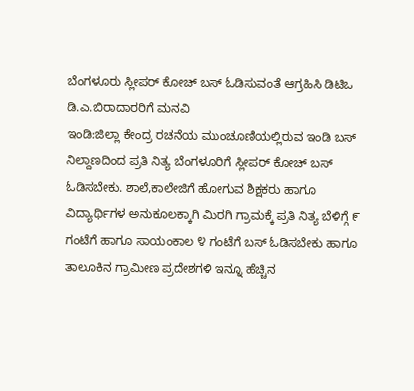ಬೆಂಗಳೂರು ಸ್ಲೀಪರ್‌ ಕೋಚ್‌ ಬಸ್‌ ಓಡಿಸುವಂತೆ ಆಗ್ರಹಿಸಿ ಡಿಟಿಒ ಡಿ.ಎ.ಬಿರಾದಾರರಿಗೆ ಮನವಿ
ಇಂಡಿ:ಜಿಲ್ಲಾ ಕೇಂದ್ರ ರಚನೆಯ ಮುಂಚೂಣಿಯಲ್ಲಿರುವ ಇಂಡಿ ಬಸ್‌ ನಿಲ್ದಾಣದಿಂದ ಪ್ರತಿ ನಿತ್ಯ ಬೆಂಗಳೂರಿಗೆ ಸ್ಲೀಪರ್‌ ಕೋಚ್‌ ಬಸ್‌ ಓಡಿಸಬೇಕು. ಶಾಲೆ,ಕಾಲೇಜಿಗೆ ಹೋಗುವ ಶಿಕ್ಷಕರು ಹಾಗೂ ವಿದ್ಯಾರ್ಥಿಗಳ ಅನುಕೂಲಕ್ಕಾಗಿ ಮಿರಗಿ ಗ್ರಾಮಕ್ಕೆ ಪ್ರತಿ ನಿತ್ಯ ಬೆಳಿಗ್ಗೆ ೯ ಗಂಟೆಗೆ ಹಾಗೂ ಸಾಯಂಕಾಲ ೪ ಗಂಟೆಗೆ ಬಸ್‌ ಓಡಿಸಬೇಕು ಹಾಗೂ ತಾಲೂಕಿನ ಗ್ರಾಮೀಣ ಪ್ರದೇಶಗಳಿ ಇನ್ನೂ ಹೆಚ್ಚಿನ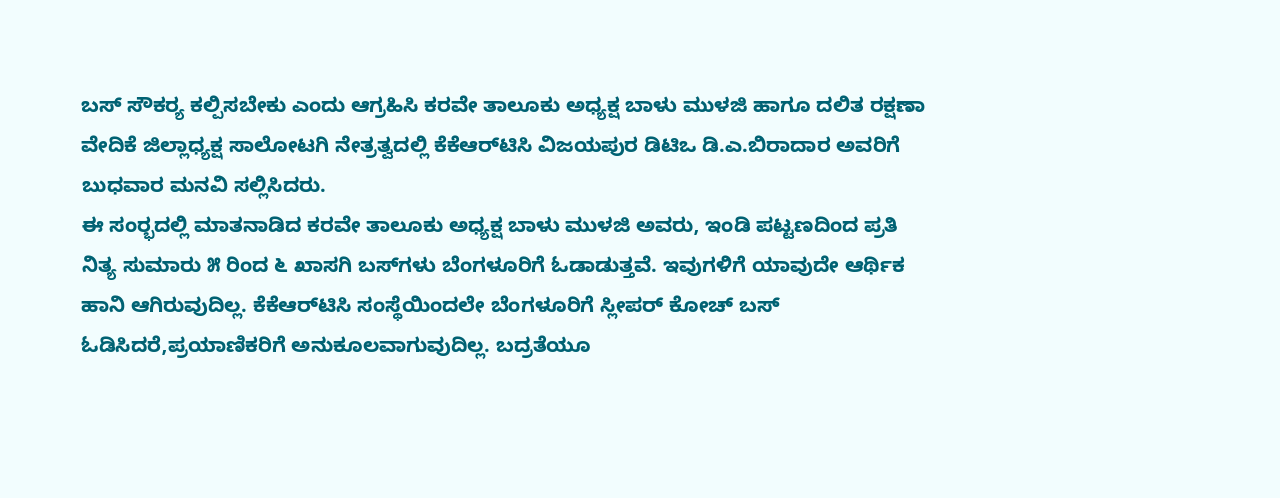ಬಸ್ ಸೌಕರ‍್ಯ ಕಲ್ಪಿಸಬೇಕು ಎಂದು ಆಗ್ರಹಿಸಿ ಕರವೇ ತಾಲೂಕು ಅಧ್ಯಕ್ಷ ಬಾಳು ಮುಳಜಿ ಹಾಗೂ ದಲಿತ ರಕ್ಷಣಾ ವೇದಿಕೆ ಜಿಲ್ಲಾಧ್ಯಕ್ಷ ಸಾಲೋಟಗಿ ನೇತ್ರತ್ವದಲ್ಲಿ ಕೆಕೆಆರ್‌ಟಿಸಿ ವಿಜಯಪುರ ಡಿಟಿಒ ಡಿ.ಎ.ಬಿರಾದಾರ ಅವರಿಗೆ ಬುಧವಾರ ಮನವಿ ಸಲ್ಲಿಸಿದರು.
ಈ ಸಂರ‍್ಭದಲ್ಲಿ ಮಾತನಾಡಿದ ಕರವೇ ತಾಲೂಕು ಅಧ್ಯಕ್ಷ ಬಾಳು ಮುಳಜಿ ಅವರು, ಇಂಡಿ ಪಟ್ಟಣದಿಂದ ಪ್ರತಿ ನಿತ್ಯ ಸುಮಾರು ೫ ರಿಂದ ೬ ಖಾಸಗಿ ಬಸ್‌ಗಳು ಬೆಂಗಳೂರಿಗೆ ಓಡಾಡುತ್ತವೆ. ಇವುಗಳಿಗೆ ಯಾವುದೇ ಆರ್ಥಿಕ ಹಾನಿ ಆಗಿರುವುದಿಲ್ಲ. ಕೆಕೆಆರ್‌ಟಿಸಿ ಸಂಸ್ಥೆಯಿಂದಲೇ ಬೆಂಗಳೂರಿಗೆ ಸ್ಲೀಪರ್‌ ಕೋಚ್‌ ಬಸ್‌ ಓಡಿಸಿದರೆ,ಪ್ರಯಾಣಿಕರಿಗೆ ಅನುಕೂಲವಾಗುವುದಿಲ್ಲ. ಬದ್ರತೆಯೂ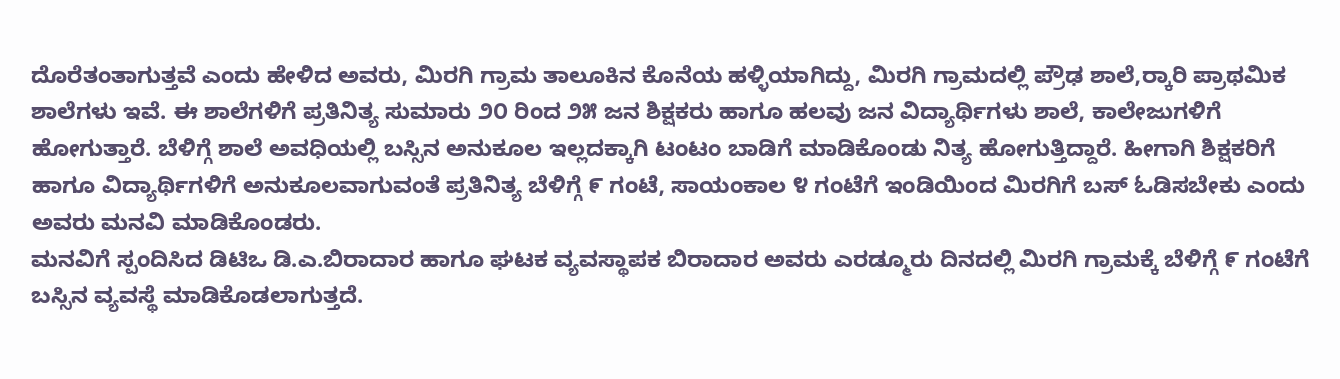ದೊರೆತಂತಾಗುತ್ತವೆ ಎಂದು ಹೇಳಿದ ಅವರು, ಮಿರಗಿ ಗ್ರಾಮ ತಾಲೂಕಿನ ಕೊನೆಯ ಹಳ್ಳಿಯಾಗಿದ್ದು, ಮಿರಗಿ ಗ್ರಾಮದಲ್ಲಿ ಪ್ರೌಢ ಶಾಲೆ,ರ‍್ಕಾರಿ ಪ್ರಾಥಮಿಕ ಶಾಲೆಗಳು ಇವೆ. ಈ ಶಾಲೆಗಳಿಗೆ ಪ್ರತಿನಿತ್ಯ ಸುಮಾರು ೨೦ ರಿಂದ ೨೫ ಜನ ಶಿಕ್ಷಕರು ಹಾಗೂ ಹಲವು ಜನ ವಿದ್ಯಾರ್ಥಿಗಳು ಶಾಲೆ, ಕಾಲೇಜುಗಳಿಗೆ ಹೋಗುತ್ತಾರೆ. ಬೆಳಿಗ್ಗೆ ಶಾಲೆ ಅವಧಿಯಲ್ಲಿ ಬಸ್ಸಿನ ಅನುಕೂಲ ಇಲ್ಲದಕ್ಕಾಗಿ ಟಂಟಂ ಬಾಡಿಗೆ ಮಾಡಿಕೊಂಡು ನಿತ್ಯ ಹೋಗುತ್ತಿದ್ದಾರೆ. ಹೀಗಾಗಿ ಶಿಕ್ಷಕರಿಗೆ ಹಾಗೂ ವಿದ್ಯಾರ್ಥಿಗಳಿಗೆ ಅನುಕೂಲವಾಗುವಂತೆ ಪ್ರತಿನಿತ್ಯ ಬೆಳಿಗ್ಗೆ ೯ ಗಂಟೆ, ಸಾಯಂಕಾಲ ೪ ಗಂಟೆಗೆ ಇಂಡಿಯಿಂದ ಮಿರಗಿಗೆ ಬಸ್‌ ಓಡಿಸಬೇಕು ಎಂದು ಅವರು ಮನವಿ ಮಾಡಿಕೊಂಡರು.
ಮನವಿಗೆ ಸ್ಪಂದಿಸಿದ ಡಿಟಿಒ ಡಿ.ಎ.ಬಿರಾದಾರ ಹಾಗೂ ಘಟಕ ವ್ಯವಸ್ಥಾಪಕ ಬಿರಾದಾರ ಅವರು ಎರಡ್ಮೂರು ದಿನದಲ್ಲಿ ಮಿರಗಿ ಗ್ರಾಮಕ್ಕೆ ಬೆಳಿಗ್ಗೆ ೯ ಗಂಟೆಗೆ ಬಸ್ಸಿನ ವ್ಯವಸ್ಥೆ ಮಾಡಿಕೊಡಲಾಗುತ್ತದೆ.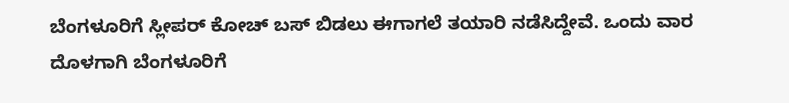ಬೆಂಗಳೂರಿಗೆ ಸ್ಲೀಪರ್‌ ಕೋಚ್ ಬಸ್‌ ಬಿಡಲು ಈಗಾಗಲೆ ತಯಾರಿ ನಡೆಸಿದ್ದೇವೆ. ಒಂದು ವಾರ ದೊಳಗಾಗಿ ಬೆಂಗಳೂರಿಗೆ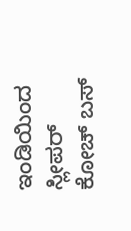ಇಂಡಿಯಿಂದ ಸ್ಲೀಪರ್‌ ಕೋಚ್‌ ಬಸ್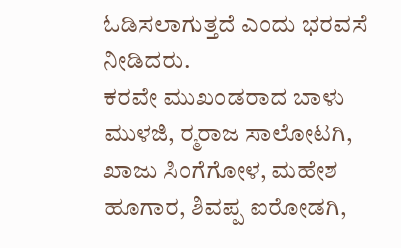ಓಡಿಸಲಾಗುತ್ತದೆ ಎಂದು ಭರವಸೆ ನೀಡಿದರು.
ಕರವೇ ಮುಖಂಡರಾದ ಬಾಳು ಮುಳಜಿ, ರ‍್ಮರಾಜ ಸಾಲೋಟಗಿ, ಖಾಜು ಸಿಂಗೆಗೋಳ, ಮಹೇಶ ಹೂಗಾರ, ಶಿವಪ್ಪ ಐರೋಡಗಿ,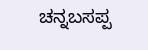ಚನ್ನಬಸಪ್ಪ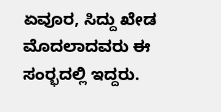ಏವೂರ, ಸಿದ್ದು ಖೇಡ ಮೊದಲಾದವರು ಈ ಸಂರ‍್ಭದಲ್ಲಿ ಇದ್ದರು.